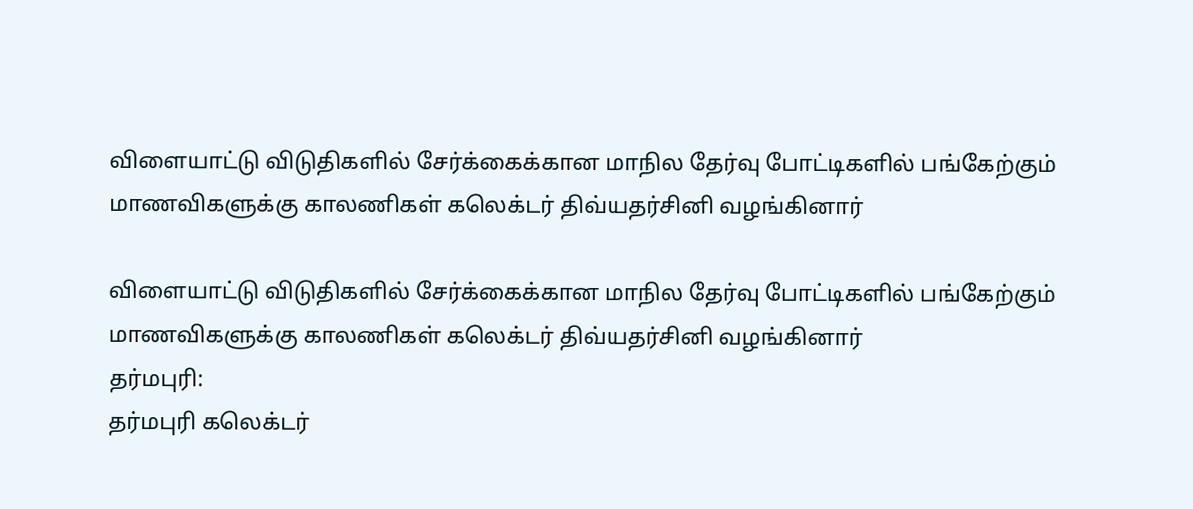விளையாட்டு விடுதிகளில் சேர்க்கைக்கான மாநில தேர்வு போட்டிகளில் பங்கேற்கும் மாணவிகளுக்கு காலணிகள் கலெக்டர் திவ்யதர்சினி வழங்கினார்

விளையாட்டு விடுதிகளில் சேர்க்கைக்கான மாநில தேர்வு போட்டிகளில் பங்கேற்கும் மாணவிகளுக்கு காலணிகள் கலெக்டர் திவ்யதர்சினி வழங்கினார்
தர்மபுரி:
தர்மபுரி கலெக்டர்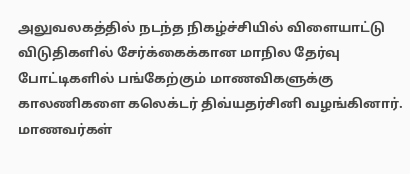அலுவலகத்தில் நடந்த நிகழ்ச்சியில் விளையாட்டு விடுதிகளில் சேர்க்கைக்கான மாநில தேர்வு போட்டிகளில் பங்கேற்கும் மாணவிகளுக்கு காலணிகளை கலெக்டர் திவ்யதர்சினி வழங்கினார்.
மாணவர்கள்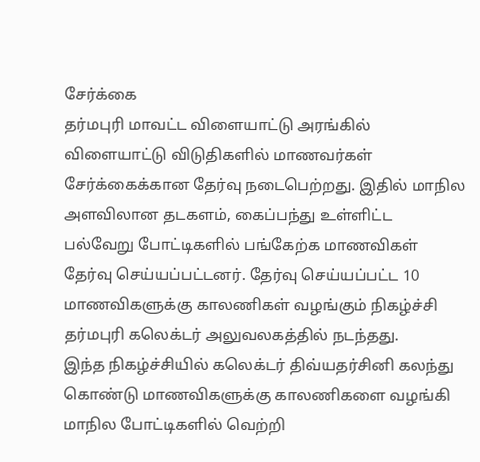சேர்க்கை
தர்மபுரி மாவட்ட விளையாட்டு அரங்கில் விளையாட்டு விடுதிகளில் மாணவர்கள் சேர்க்கைக்கான தேர்வு நடைபெற்றது. இதில் மாநில அளவிலான தடகளம், கைப்பந்து உள்ளிட்ட பல்வேறு போட்டிகளில் பங்கேற்க மாணவிகள் தேர்வு செய்யப்பட்டனர். தேர்வு செய்யப்பட்ட 10 மாணவிகளுக்கு காலணிகள் வழங்கும் நிகழ்ச்சி தர்மபுரி கலெக்டர் அலுவலகத்தில் நடந்தது.
இந்த நிகழ்ச்சியில் கலெக்டர் திவ்யதர்சினி கலந்து கொண்டு மாணவிகளுக்கு காலணிகளை வழங்கி மாநில போட்டிகளில் வெற்றி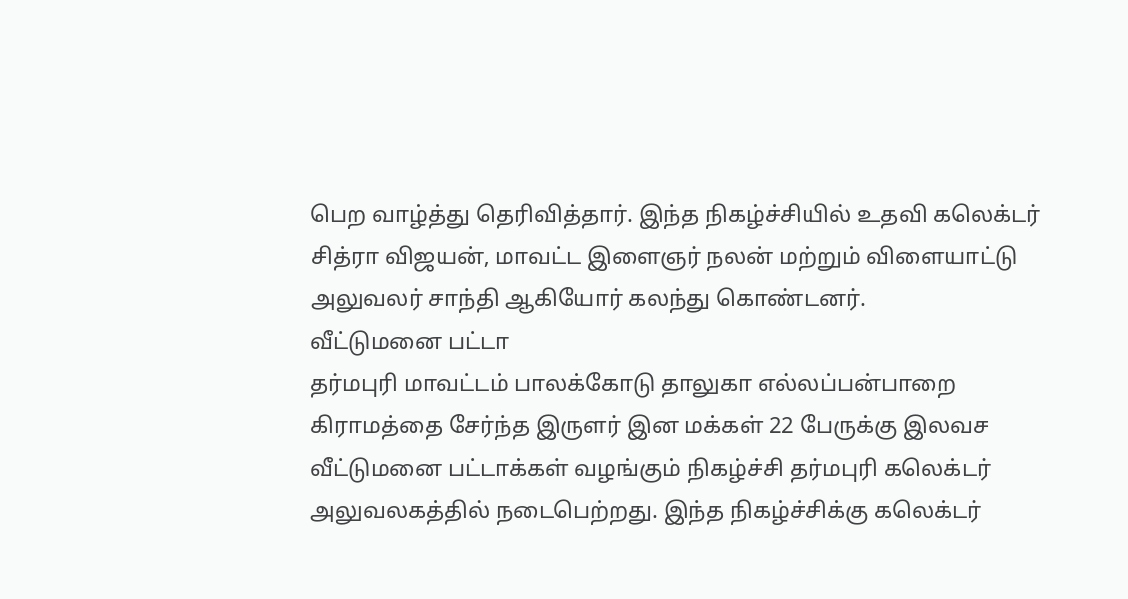பெற வாழ்த்து தெரிவித்தார். இந்த நிகழ்ச்சியில் உதவி கலெக்டர் சித்ரா விஜயன், மாவட்ட இளைஞர் நலன் மற்றும் விளையாட்டு அலுவலர் சாந்தி ஆகியோர் கலந்து கொண்டனர்.
வீட்டுமனை பட்டா
தர்மபுரி மாவட்டம் பாலக்கோடு தாலுகா எல்லப்பன்பாறை கிராமத்தை சேர்ந்த இருளர் இன மக்கள் 22 பேருக்கு இலவச வீட்டுமனை பட்டாக்கள் வழங்கும் நிகழ்ச்சி தர்மபுரி கலெக்டர் அலுவலகத்தில் நடைபெற்றது. இந்த நிகழ்ச்சிக்கு கலெக்டர்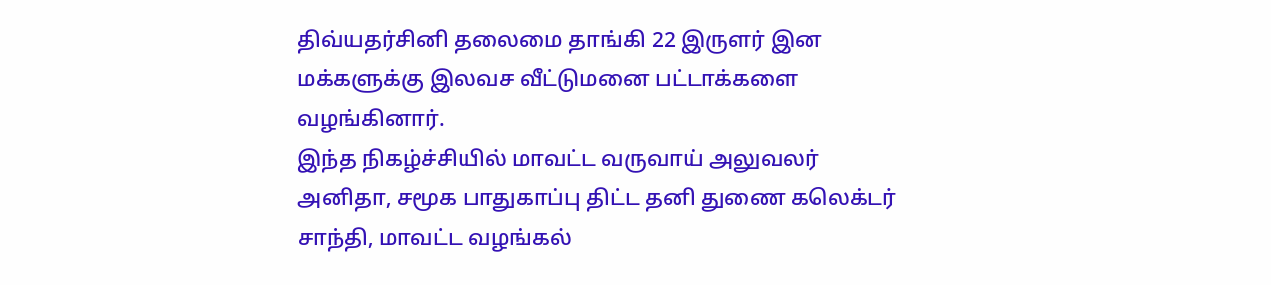திவ்யதர்சினி தலைமை தாங்கி 22 இருளர் இன மக்களுக்கு இலவச வீட்டுமனை பட்டாக்களை வழங்கினார்.
இந்த நிகழ்ச்சியில் மாவட்ட வருவாய் அலுவலர் அனிதா, சமூக பாதுகாப்பு திட்ட தனி துணை கலெக்டர் சாந்தி, மாவட்ட வழங்கல்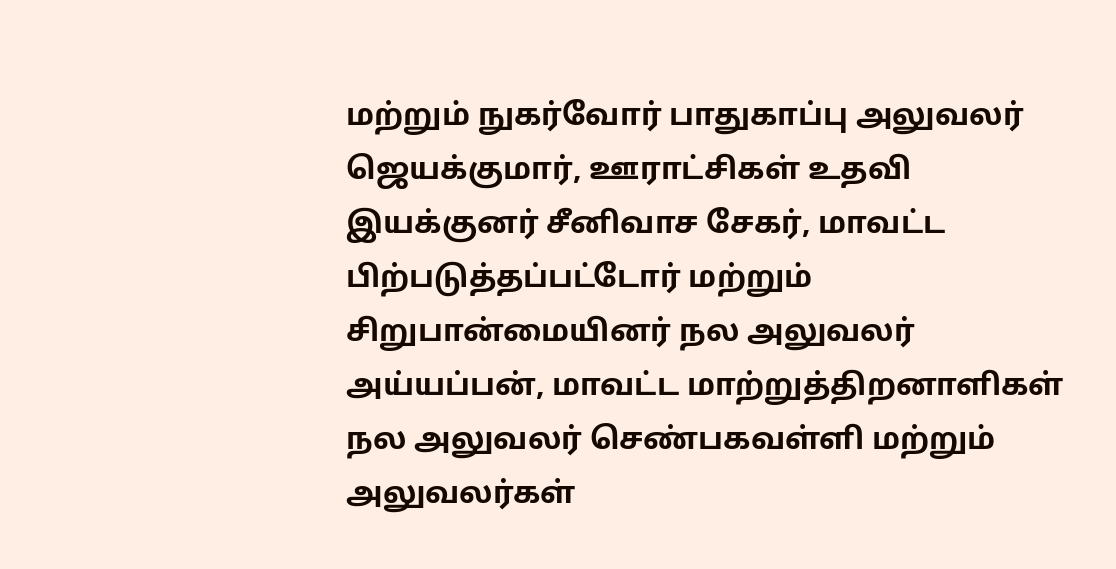மற்றும் நுகர்வோர் பாதுகாப்பு அலுவலர் ஜெயக்குமார், ஊராட்சிகள் உதவி இயக்குனர் சீனிவாச சேகர், மாவட்ட பிற்படுத்தப்பட்டோர் மற்றும் சிறுபான்மையினர் நல அலுவலர் அய்யப்பன், மாவட்ட மாற்றுத்திறனாளிகள் நல அலுவலர் செண்பகவள்ளி மற்றும் அலுவலர்கள்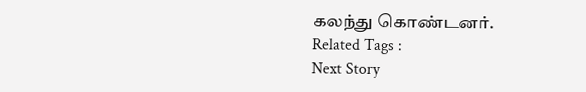கலந்து கொண்டனர்.
Related Tags :
Next Story